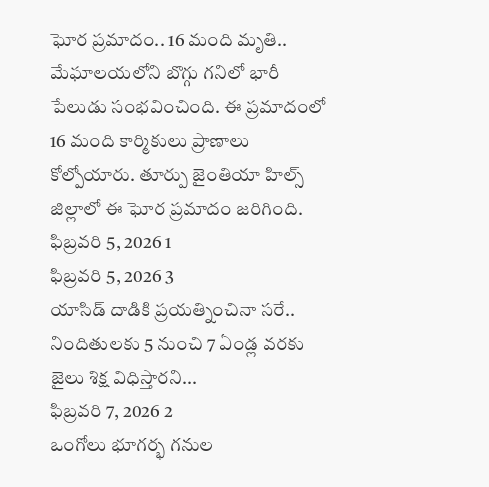ఘోర ప్రమాదం.. 16 మంది మృతి..
మేఘాలయలోని బొగ్గు గనిలో భారీ పేలుడు సంభవించింది. ఈ ప్రమాదంలో 16 మంది కార్మికులు ప్రాణాలు కోల్పోయారు. తూర్పు జైంతియా హిల్స్ జిల్లాలో ఈ ఘోర ప్రమాదం జరిగింది.
ఫిబ్రవరి 5, 2026 1
ఫిబ్రవరి 5, 2026 3
యాసిడ్ దాడికి ప్రయత్నించినా సరే.. నిందితులకు 5 నుంచి 7 ఏండ్ల వరకు జైలు శిక్ష విధిస్తారని...
ఫిబ్రవరి 7, 2026 2
ఒంగోలు భూగర్భ గనుల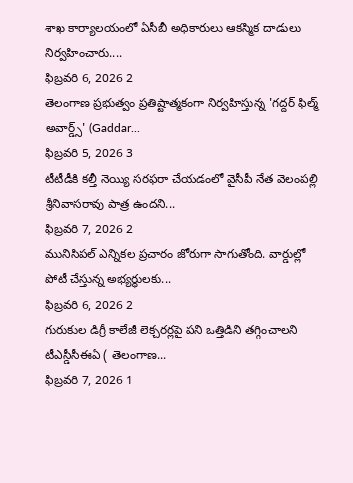శాఖ కార్యాలయంలో ఏసీబీ అధికారులు ఆకస్మిక దాడులు నిర్వహించారు....
ఫిబ్రవరి 6, 2026 2
తెలంగాణ ప్రభుత్వం ప్రతిష్టాత్మకంగా నిర్వహిస్తున్న 'గద్దర్ ఫిల్మ్ అవార్డ్స్' (Gaddar...
ఫిబ్రవరి 5, 2026 3
టీటీడీకి కల్తీ నెయ్యి సరఫరా చేయడంలో వైసీపీ నేత వెలంపల్లి శ్రీనివాసరావు పాత్ర ఉందని...
ఫిబ్రవరి 7, 2026 2
మునిసిపల్ ఎన్నికల ప్రచారం జోరుగా సాగుతోంది. వార్డుల్లో పోటీ చేస్తున్న అభ్యర్ధులకు...
ఫిబ్రవరి 6, 2026 2
గురుకుల డిగ్రీ కాలేజీ లెక్చరర్లపై పని ఒత్తిడిని తగ్గించాలని టీఎస్డీసీఈఏ ( తెలంగాణ...
ఫిబ్రవరి 7, 2026 1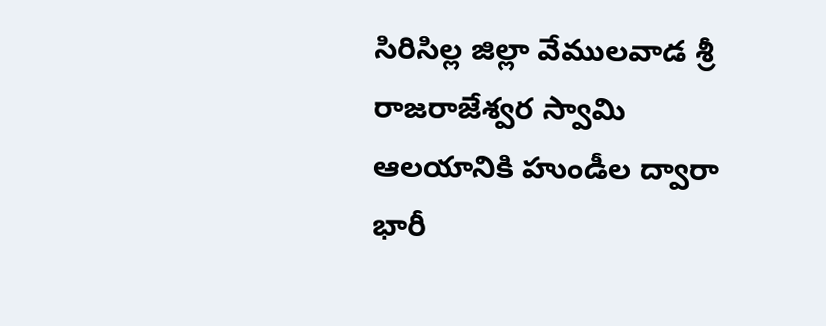సిరిసిల్ల జిల్లా వేములవాడ శ్రీ రాజరాజేశ్వర స్వామి ఆలయానికి హుండీల ద్వారా భారీ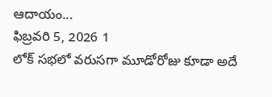ఆదాయం...
ఫిబ్రవరి 5, 2026 1
లోక్ సభలో వరుసగా మూడోరోజు కూడా అదే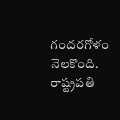గందరగోళం నెలకొంది. రాష్ట్రపతి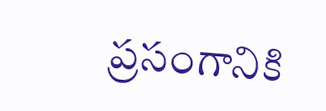ప్రసంగానికి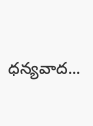ధన్యవాద...